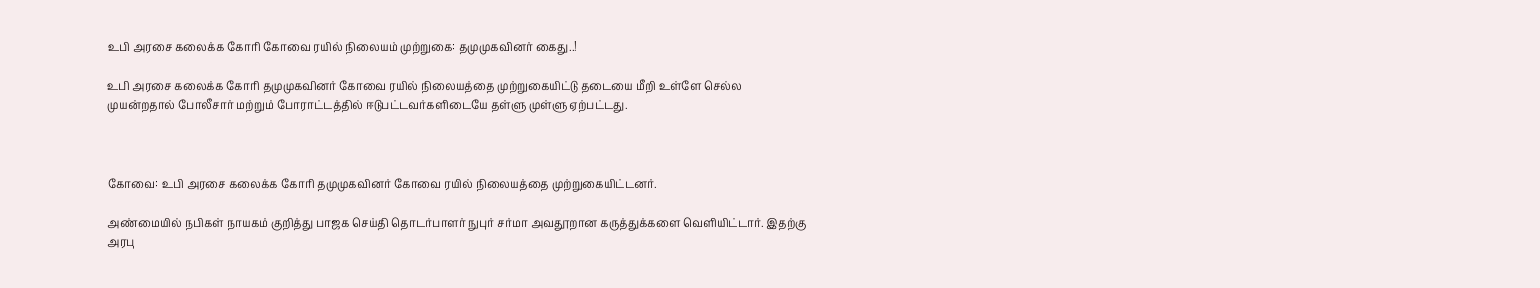உபி அரசை கலைக்க கோரி கோவை ரயில் நிலையம் முற்றுகை: தமுமுகவினர் கைது..!

உபி அரசை கலைக்க கோரி தமுமுகவினர் கோவை ரயில் நிலையத்தை முற்றுகையிட்டு தடையை மீறி உள்ளே செல்ல முயன்றதால் போலீசார் மற்றும் போராட்டத்தில் ஈடுபட்டவர்களிடையே தள்ளு முள்ளு ஏற்பட்டது.



கோவை: உபி அரசை கலைக்க கோரி தமுமுகவினர் கோவை ரயில் நிலையத்தை முற்றுகையிட்டனர்.

அண்மையில் நபிகள் நாயகம் குறித்து பாஜக செய்தி தொடர்பாளர் நுபுர் சர்மா அவதூறான கருத்துக்களை வெளியிட்டார். இதற்கு அரபு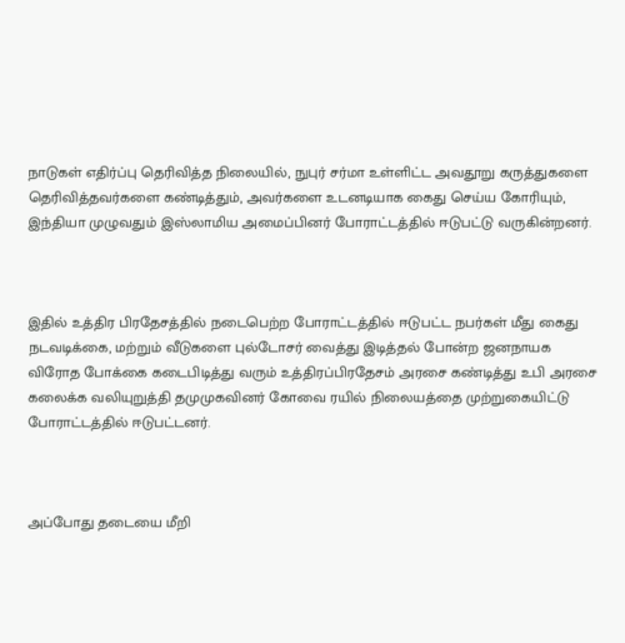நாடுகள் எதிர்ப்பு தெரிவித்த நிலையில், நுபுர் சர்மா உள்ளிட்ட அவதூறு கருத்துகளை தெரிவித்தவர்களை கண்டித்தும், அவர்களை உடனடியாக கைது செய்ய கோரியும், இந்தியா முழுவதும் இஸ்லாமிய அமைப்பினர் போராட்டத்தில் ஈடுபட்டு வருகின்றனர்.



இதில் உத்திர பிரதேசத்தில் நடைபெற்ற போராட்டத்தில் ஈடுபட்ட நபர்கள் மீது கைது நடவடிக்கை, மற்றும் வீடுகளை புல்டோசர் வைத்து இடித்தல் போன்ற ஜனநாயக விரோத போக்கை கடைபிடித்து வரும் உத்திரப்பிரதேசம் அரசை கண்டித்து உபி அரசை கலைக்க வலியுறுத்தி தமுமுகவினர் கோவை ரயில் நிலையத்தை முற்றுகையிட்டு போராட்டத்தில் ஈடுபட்டனர்.



அப்போது தடையை மீறி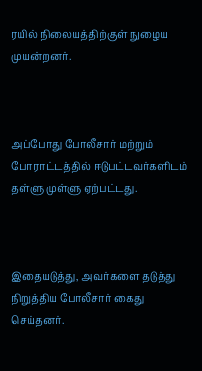ரயில் நிலையத்திற்குள் நுழைய முயன்றனர்.



அப்போது போலீசார் மற்றும் போராட்டத்தில் ஈடுபட்டவர்களிடம் தள்ளு முள்ளு ஏற்பட்டது.



இதையடுத்து, அவர்களை தடுத்து நிறுத்திய போலீசார் கைது செய்தனர்.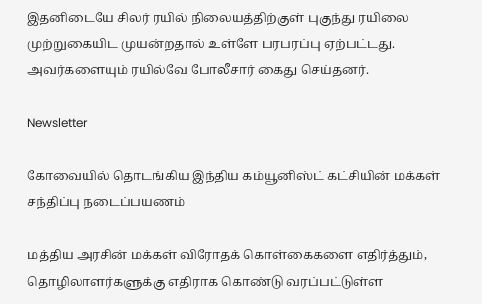இதனிடையே சிலர் ரயில் நிலையத்திற்குள் புகுந்து ரயிலை முற்றுகையிட முயன்றதால் உள்ளே பரபரப்பு ஏற்பட்டது. அவர்களையும் ரயில்வே போலீசார் கைது செய்தனர்.

Newsletter

கோவையில் தொடங்கிய இந்திய கம்யூனிஸ்ட் கட்சியின் மக்கள் சந்திப்பு நடைப்பயணம்

மத்திய அரசின் மக்கள் விரோதக் கொள்கைகளை எதிர்த்தும், தொழிலாளர்களுக்கு எதிராக கொண்டு வரப்பட்டுள்ள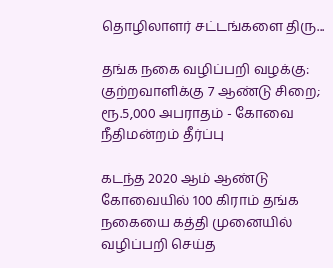தொழிலாளர் சட்டங்களை திரு...

தங்க நகை வழிப்பறி வழக்கு: குற்றவாளிக்கு 7 ஆண்டு சிறை; ரூ.5,000 அபராதம் - கோவை நீதிமன்றம் தீர்ப்பு

கடந்த 2020 ஆம் ஆண்டு கோவையில் 100 கிராம் தங்க நகையை கத்தி முனையில் வழிப்பறி செய்த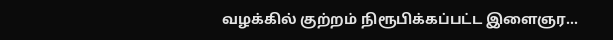வழக்கில் குற்றம் நிரூபிக்கப்பட்ட இளைஞர...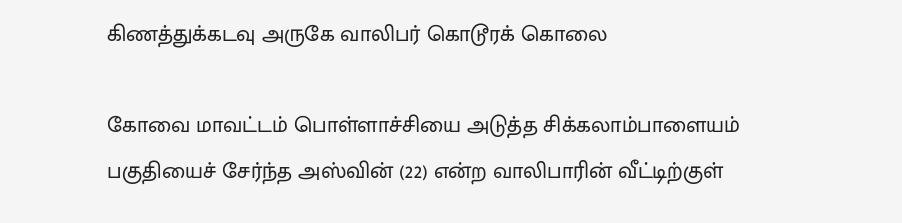கிணத்துக்கடவு அருகே வாலிபர் கொடூரக் கொலை

கோவை மாவட்டம் பொள்ளாச்சியை அடுத்த சிக்கலாம்பாளையம் பகுதியைச் சேர்ந்த அஸ்வின் (22) என்ற வாலிபாரின் வீட்டிற்குள்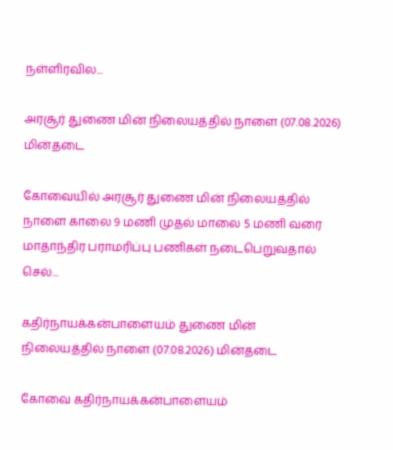நள்ளிரவில...

அரசூர் துணை மின் நிலையத்தில் நாளை (07.08.2026) மின்தடை

கோவையில் அரசூர் துணை மின் நிலையத்தில் நாளை காலை 9 மணி முதல் மாலை 5 மணி வரை மாதாந்திர பராமரிப்பு பணிகள் நடைபெறுவதால் செல்...

கதிர்நாயக்கன்பாளையம் துணை மின் நிலையத்தில் நாளை (07.08.2026) மின்தடை

கோவை கதிர்நாயக்கன்பாளையம்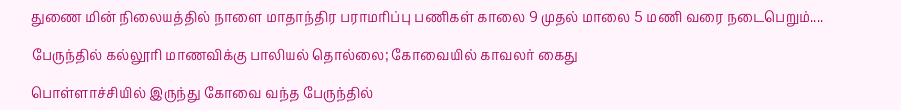துணை மின் நிலையத்தில் நாளை மாதாந்திர பராமரிப்பு பணிகள் காலை 9 முதல் மாலை 5 மணி வரை நடைபெறும்....

பேருந்தில் கல்லூரி மாணவிக்கு பாலியல் தொல்லை; கோவையில் காவலர் கைது

பொள்ளாச்சியில் இருந்து கோவை வந்த பேருந்தில்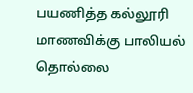பயணித்த கல்லூரி மாணவிக்கு பாலியல் தொல்லை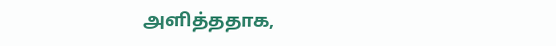அளித்ததாக,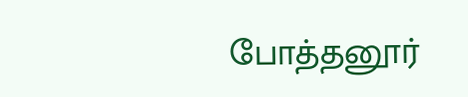போத்தனூர்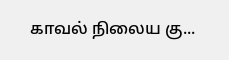காவல் நிலைய கு...